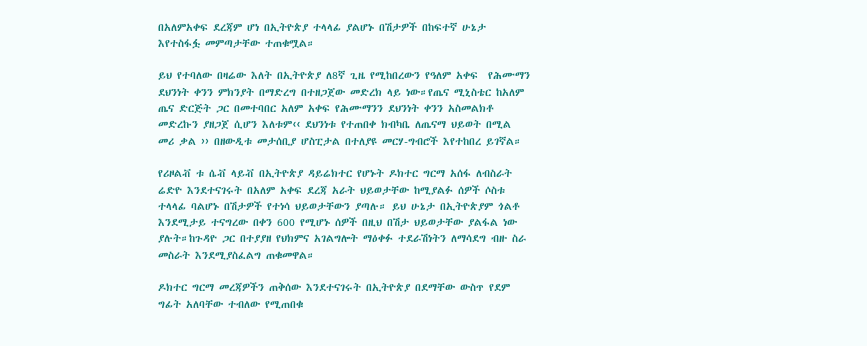በአለምአቀፍ ደረጃም ሆነ በኢትዮጵያ ተላላፊ ያልሆኑ በሽታዎች በከፍተኛ ሁኔታ እየተስፋፏ መምጣታቸው ተጠቁሟል።

ይህ የተባለው በዛሬው እለት በኢትዮጵያ ለ8ኛ ጊዜ የሚከበረውን የዓለም አቀፍ  የሕሙማን ደህንነት ቀንን ምክንያት በማድረግ በተዘጋጀው መድረክ ላይ ነው።የጤና ሚኒስቴር ከአለም ጤና ድርጅት ጋር በመተባበር አለም አቀፍ የሕሙማንን ደህንነት ቀንን አስመልክቶ መድረኩን ያዘጋጀ ሲሆን እለቱም‹‹ ደህንነቱ የተጠበቀ ክብካቤ ለጤናማ ህይወት በሚል መሪ ቃል ›› በዘውዲቱ መታሰቢያ ሆስፒታል በተለያዩ መርሃ-ግብሮች እየተከበረ ይገኛል።

የሪዞልቭ ቱ ሴቭ ላይቭ በኢትዮጵያ ዳይሬክተር የሆኑት ዶክተር ግርማ አሰፋ ለብስራት ሬድዮ እንደተናገሩት በአለም አቀፍ ደረጃ አራት ህይወታቸው ከሚያልፉ ሰዎች ሶስቱ ተላላፊ ባልሆኑ በሽታዎች የተነሳ ህይወታቸውን ያጣሉ። ይህ ሁኔታ በኢትዮጵያም ጎልቶ እንደሚታይ ተናግረው በቀን 600 የሚሆኑ ሰዎች በዚህ በሽታ ህይወታቸው ያልፋል ነው ያሉት።ከጉዳዮ ጋር በተያያዘ የህክምና አገልግሎት ማዕቀፉ ተደራሽነትን ለማሳደግ ብዙ ስራ መስራት እንደሚያስፈልግ ጠቁመዋል።

ዶክተር ግርማ መረጃዎችን ጠቅሰው እንደተናገሩት በኢትዮጵያ በደማቸው ውስጥ የደም ግፊት አለባቸው ተብለው የሚጠበቁ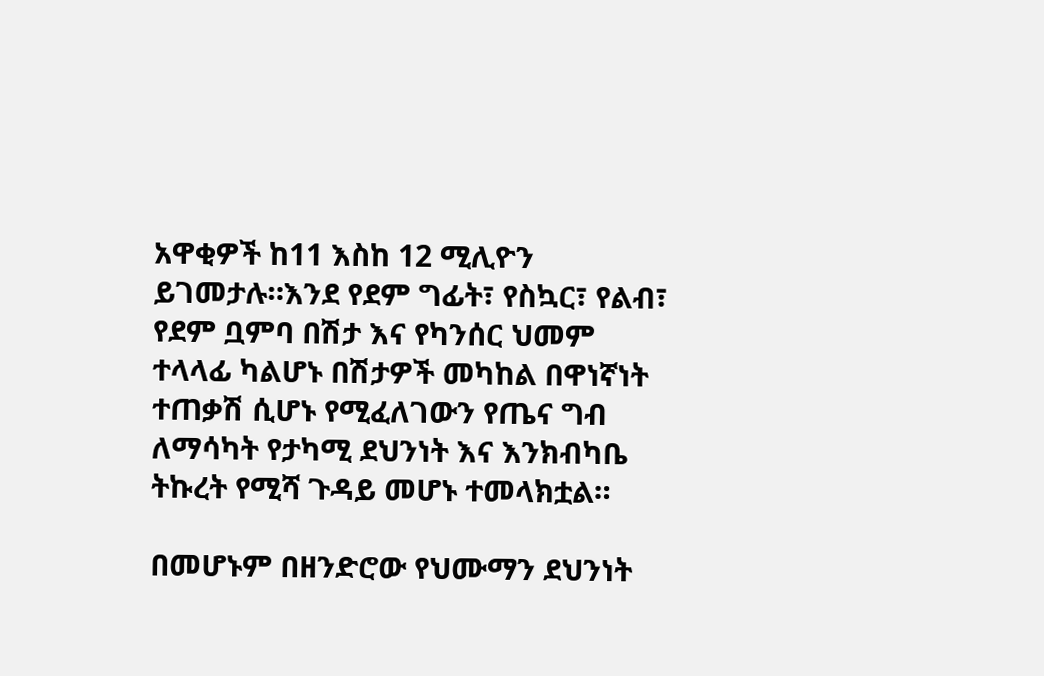አዋቂዎች ከ11 እስከ 12 ሚሊዮን ይገመታሉ።እንደ የደም ግፊት፣ የስኳር፣ የልብ፣ የደም ቧምባ በሽታ እና የካንሰር ህመም ተላላፊ ካልሆኑ በሽታዎች መካከል በዋነኛነት ተጠቃሽ ሲሆኑ የሚፈለገውን የጤና ግብ ለማሳካት የታካሚ ደህንነት እና እንክብካቤ ትኩረት የሚሻ ጉዳይ መሆኑ ተመላክቷል።

በመሆኑም በዘንድሮው የህሙማን ደህንነት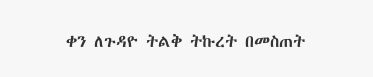ቀን ለጉዳዮ ትልቅ ትኩረት በመስጠት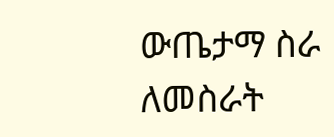ውጤታማ ስራ ለመስራት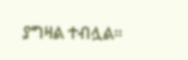ያግዛል ተብሏል።